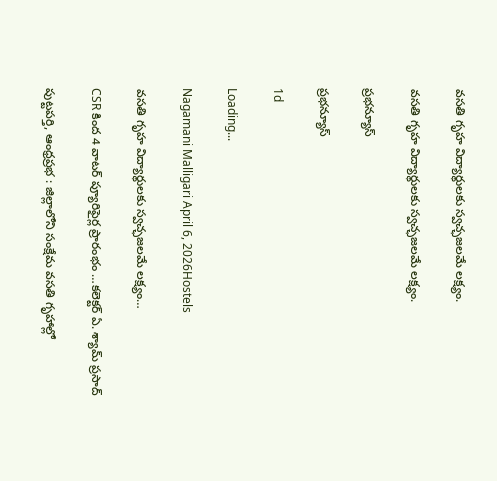వసతి గృహ విద్యార్థులకు స్వచ్ఛజలమే లక్ష్యం.

వసతి గృహ విద్యార్థులకు స్వచ్ఛజలమే లక్ష్యం.

ప్రభన్యూస్

ప్రభన్యూస్

1d

Loading...

Nagamani Malligari April 6, 2026Hostels

వసతి గృహ విద్యార్థులకు స్వచ్ఛజలమే లక్ష్యం…

CSR కింద 4 వాటర్ ప్యూరిఫైర్ల ప్రారంభం …కలెక్టర్ ఏ. శ్యామ్ ప్రసాద్

పుట్టపర్తి, ఆంధ్రప్రభ : జిల్లాలోని సంక్షేమ వసతి గృహాల్లో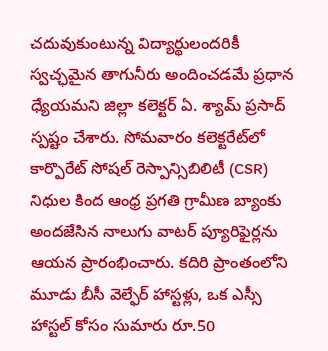చదువుకుంటున్న విద్యార్థులందరికీ స్వచ్ఛమైన తాగునీరు అందించడమే ప్రధాన ధ్యేయమని జిల్లా కలెక్టర్ ఏ. శ్యామ్ ప్రసాద్ స్పష్టం చేశారు. సోమవారం కలెక్టరేట్‌లో కార్పొరేట్ సోషల్ రెస్పాన్సిబిలిటీ (CSR) నిధుల కింద ఆంధ్ర ప్రగతి గ్రామీణ బ్యాంకు అందజేసిన నాలుగు వాటర్ ప్యూరిఫైర్లను ఆయన ప్రారంభించారు. కదిరి ప్రాంతంలోని మూడు బీసీ వెల్ఫేర్ హాస్టళ్లు, ఒక ఎస్సీ హాస్టల్ కోసం సుమారు రూ.50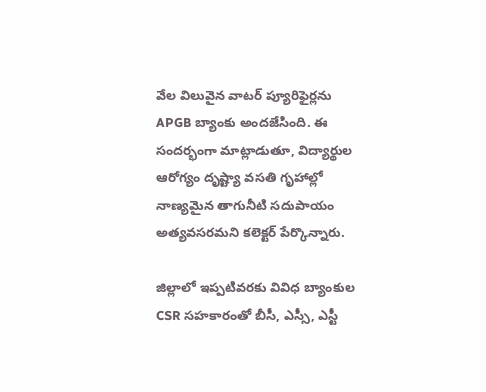వేల విలువైన వాటర్ ప్యూరిఫైర్లను APGB బ్యాంకు అందజేసింది. ఈ సందర్భంగా మాట్లాడుతూ, విద్యార్థుల ఆరోగ్యం దృష్ట్యా వసతి గృహాల్లో నాణ్యమైన తాగునీటి సదుపాయం అత్యవసరమని కలెక్టర్ పేర్కొన్నారు.

జిల్లాలో ఇప్పటివరకు వివిధ బ్యాంకుల CSR సహకారంతో బీసీ, ఎస్సీ, ఎస్టీ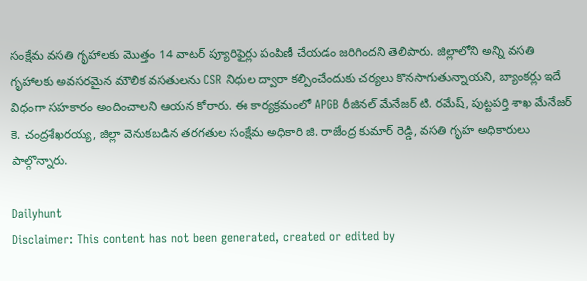సంక్షేమ వసతి గృహాలకు మొత్తం 14 వాటర్ ప్యూరిఫైర్లు పంపిణీ చేయడం జరిగిందని తెలిపారు. జిల్లాలోని అన్ని వసతి గృహాలకు అవసరమైన మౌలిక వసతులను CSR నిధుల ద్వారా కల్పించేందుకు చర్యలు కొనసాగుతున్నాయని, బ్యాంకర్లు ఇదే విధంగా సహకారం అందించాలని ఆయన కోరారు. ఈ కార్యక్రమంలో APGB రీజినల్ మేనేజర్ టి. రమేష్, పుట్టపర్తి శాఖ మేనేజర్ కె. చంద్రశేఖరయ్య, జిల్లా వెనుకబడిన తరగతుల సంక్షేమ అధికారి జి. రాజేంద్ర కుమార్ రెడ్డి, వసతి గృహ అధికారులు పాల్గొన్నారు.

Dailyhunt
Disclaimer: This content has not been generated, created or edited by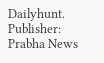Dailyhunt. Publisher: Prabha News